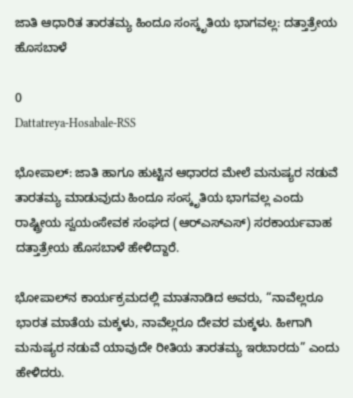ಜಾತಿ ಆಧಾರಿತ ತಾರತಮ್ಯ ಹಿಂದೂ ಸಂಸ್ಕೃತಿಯ ಭಾಗವಲ್ಲ: ದತ್ತಾತ್ರೇಯ ಹೊಸಬಾಳೆ

0
Dattatreya-Hosabale-RSS

ಭೋಪಾಲ್: ಜಾತಿ ಹಾಗೂ ಹುಟ್ಟಿನ ಆಧಾರದ ಮೇಲೆ ಮನುಷ್ಯರ ನಡುವೆ ತಾರತಮ್ಯ ಮಾಡುವುದು ಹಿಂದೂ ಸಂಸ್ಕೃತಿಯ ಭಾಗವಲ್ಲ ಎಂದು ರಾಷ್ಟ್ರೀಯ ಸ್ವಯಂಸೇವಕ ಸಂಘದ (ಆರ್‌ಎಸ್‌ಎಸ್) ಸರಕಾರ್ಯವಾಹ ದತ್ತಾತ್ರೇಯ ಹೊಸಬಾಳೆ ಹೇಳಿದ್ದಾರೆ.

ಭೋಪಾಲ್‌ನ ಕಾರ್ಯಕ್ರಮದಲ್ಲಿ ಮಾತನಾಡಿದ ಅವರು, “ನಾವೆಲ್ಲರೂ ಭಾರತ ಮಾತೆಯ ಮಕ್ಕಳು, ನಾವೆಲ್ಲರೂ ದೇವರ ಮಕ್ಕಳು. ಹೀಗಾಗಿ ಮನುಷ್ಯರ ನಡುವೆ ಯಾವುದೇ ರೀತಿಯ ತಾರತಮ್ಯ ಇರಬಾರದು” ಎಂದು ಹೇಳಿದರು.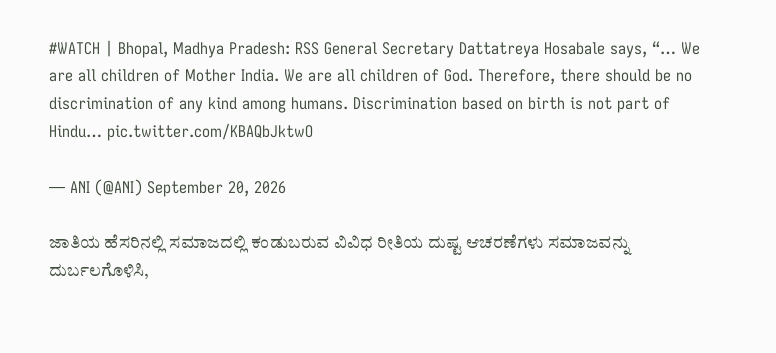#WATCH | Bhopal, Madhya Pradesh: RSS General Secretary Dattatreya Hosabale says, “… We are all children of Mother India. We are all children of God. Therefore, there should be no discrimination of any kind among humans. Discrimination based on birth is not part of Hindu… pic.twitter.com/KBAQbJktwO

— ANI (@ANI) September 20, 2026

ಜಾತಿಯ ಹೆಸರಿನಲ್ಲಿ ಸಮಾಜದಲ್ಲಿ ಕಂಡುಬರುವ ವಿವಿಧ ರೀತಿಯ ದುಷ್ಟ ಆಚರಣೆಗಳು ಸಮಾಜವನ್ನು ದುರ್ಬಲಗೊಳಿಸಿ,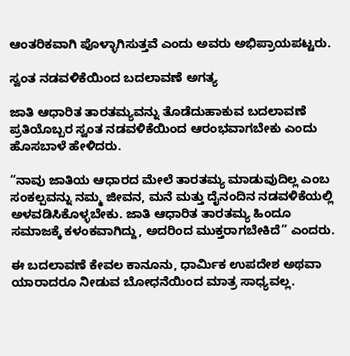ಆಂತರಿಕವಾಗಿ ಪೊಳ್ಳಾಗಿಸುತ್ತವೆ ಎಂದು ಅವರು ಅಭಿಪ್ರಾಯಪಟ್ಟರು.

ಸ್ವಂತ ನಡವಳಿಕೆಯಿಂದ ಬದಲಾವಣೆ ಅಗತ್ಯ

ಜಾತಿ ಆಧಾರಿತ ತಾರತಮ್ಯವನ್ನು ತೊಡೆದುಹಾಕುವ ಬದಲಾವಣೆ ಪ್ರತಿಯೊಬ್ಬರ ಸ್ವಂತ ನಡವಳಿಕೆಯಿಂದ ಆರಂಭವಾಗಬೇಕು ಎಂದು ಹೊಸಬಾಳೆ ಹೇಳಿದರು.

“ನಾವು ಜಾತಿಯ ಆಧಾರದ ಮೇಲೆ ತಾರತಮ್ಯ ಮಾಡುವುದಿಲ್ಲ ಎಂಬ ಸಂಕಲ್ಪವನ್ನು ನಮ್ಮ ಜೀವನ, ಮನೆ ಮತ್ತು ದೈನಂದಿನ ನಡವಳಿಕೆಯಲ್ಲಿ ಅಳವಡಿಸಿಕೊಳ್ಳಬೇಕು. ಜಾತಿ ಆಧಾರಿತ ತಾರತಮ್ಯ ಹಿಂದೂ ಸಮಾಜಕ್ಕೆ ಕಳಂಕವಾಗಿದ್ದು, ಅದರಿಂದ ಮುಕ್ತರಾಗಬೇಕಿದೆ” ಎಂದರು.

ಈ ಬದಲಾವಣೆ ಕೇವಲ ಕಾನೂನು, ಧಾರ್ಮಿಕ ಉಪದೇಶ ಅಥವಾ ಯಾರಾದರೂ ನೀಡುವ ಬೋಧನೆಯಿಂದ ಮಾತ್ರ ಸಾಧ್ಯವಲ್ಲ.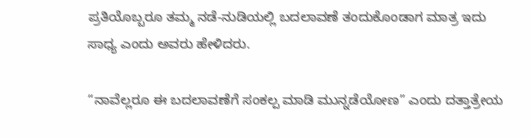ಪ್ರತಿಯೊಬ್ಬರೂ ತಮ್ಮ ನಡೆ-ನುಡಿಯಲ್ಲಿ ಬದಲಾವಣೆ ತಂದುಕೊಂಡಾಗ ಮಾತ್ರ ಇದು ಸಾಧ್ಯ ಎಂದು ಅವರು ಹೇಳಿದರು.

“ನಾವೆಲ್ಲರೂ ಈ ಬದಲಾವಣೆಗೆ ಸಂಕಲ್ಪ ಮಾಡಿ ಮುನ್ನಡೆಯೋಣ” ಎಂದು ದತ್ತಾತ್ರೇಯ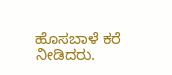ಹೊಸಬಾಳೆ ಕರೆ ನೀಡಿದರು.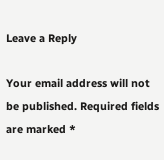Leave a Reply

Your email address will not be published. Required fields are marked *